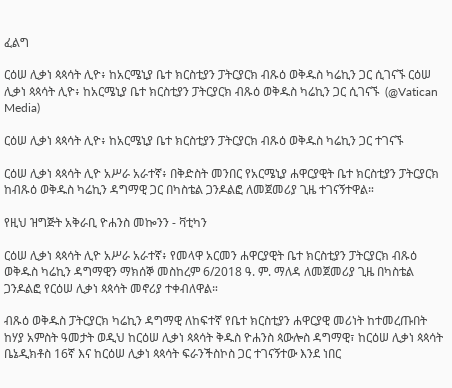ፈልግ

ርዕሠ ሊቃነ ጳጳሳት ሊዮ፥ ከአርሜኒያ ቤተ ክርስቲያን ፓትርያርክ ብጹዕ ወቅዱስ ካሬኪን ጋር ሲገናኙ ርዕሠ ሊቃነ ጳጳሳት ሊዮ፥ ከአርሜኒያ ቤተ ክርስቲያን ፓትርያርክ ብጹዕ ወቅዱስ ካሬኪን ጋር ሲገናኙ  (@Vatican Media)

ርዕሠ ሊቃነ ጳጳሳት ሊዮ፥ ከአርሜኒያ ቤተ ክርስቲያን ፓትርያርክ ብጹዕ ወቅዱስ ካሬኪን ጋር ተገናኙ

ርዕሠ ሊቃነ ጳጳሳት ሊዮ አሥራ አራተኛ፥ በቅድስት መንበር የአርሜኒያ ሐዋርያዊት ቤተ ክርስቲያን ፓትርያርክ ከብጹዕ ወቅዱስ ካሬኪን ዳግማዊ ጋር በካስቴል ጋንዶልፎ ለመጀመሪያ ጊዜ ተገናኝተዋል።

የዚህ ዝግጅት አቅራቢ ዮሐንስ መኰንን - ቫቲካን

ርዕሠ ሊቃነ ጳጳሳት ሊዮ አሥራ አራተኛ፥ የመላዋ አርመን ሐዋርያዊት ቤተ ክርስቲያን ፓትርያርክ ብጹዕ ወቅዱስ ካሬኪን ዳግማዊን ማክሰኞ መስከረም 6/2018 ዓ. ም. ማለዳ ለመጀመሪያ ጊዜ በካስቴል ጋንዶልፎ የርዕሠ ሊቃነ ጳጳሳት መኖሪያ ተቀብለዋል።

ብጹዕ ወቅዱስ ፓትርያርክ ካሬኪን ዳግማዊ ለከፍተኛ የቤተ ክርስቲያን ሐዋርያዊ መሪነት ከተመረጡበት ከሃያ አምስት ዓመታት ወዲህ ከርዕሠ ሊቃነ ጳጳሳት ቅዱስ ዮሐንስ ጳውሎስ ዳግማዊ፣ ከርዕሠ ሊቃነ ጳጳሳት ቤኔዲክቶስ 16ኛ እና ከርዕሠ ሊቃነ ጳጳሳት ፍራንችስኮስ ጋር ተገናኝተው እንደ ነበር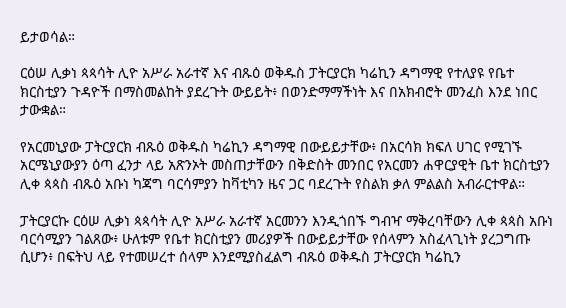ይታወሳል።

ርዕሠ ሊቃነ ጳጳሳት ሊዮ አሥራ አራተኛ እና ብጹዕ ወቅዱስ ፓትርያርክ ካሬኪን ዳግማዊ የተለያዩ የቤተ ክርስቲያን ጉዳዮች በማስመልከት ያደረጉት ውይይት፥ በወንድማማችነት እና በአክብሮት መንፈስ እንደ ነበር ታውቋል።

የአርመኒያው ፓትርያርክ ብጹዕ ወቅዱስ ካሬኪን ዳግማዊ በውይይታቸው፥ በአርሳክ ክፍለ ሀገር የሚገኙ አርሜኒያውያን ዕጣ ፈንታ ላይ አጽንኦት መስጠታቸውን በቅድስት መንበር የአርመን ሐዋርያዊት ቤተ ክርስቲያን ሊቀ ጳጳስ ብጹዕ አቡነ ካጃግ ባርሳምያን ከቫቲካን ዜና ጋር ባደረጉት የስልክ ቃለ ምልልስ አብራርተዋል።

ፓትርያርኩ ርዕሠ ሊቃነ ጳጳሳት ሊዮ አሥራ አራተኛ አርመንን እንዲጎበኙ ግብዣ ማቅረባቸውን ሊቀ ጳጳስ አቡነ ባርሳሚያን ገልጸው፥ ሁለቱም የቤተ ክርስቲያን መሪያዎች በውይይታቸው የሰላምን አስፈላጊነት ያረጋግጡ ሲሆን፥ በፍትህ ላይ የተመሠረተ ሰላም እንደሚያስፈልግ ብጹዕ ወቅዱስ ፓትርያርክ ካሬኪን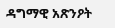ዳግማዊ አጽንዖት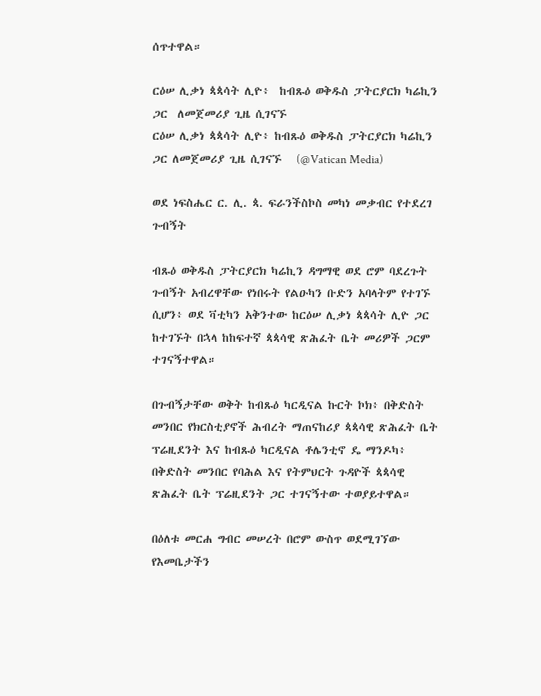ሰጥተዋል።

ርዕሠ ሊቃነ ጳጳሳት ሊዮ፥  ከብጹዕ ወቅዱስ ፓትርያርክ ካሬኪን ጋር  ለመጀመሪያ ጊዜ ሲገናኙ
ርዕሠ ሊቃነ ጳጳሳት ሊዮ፥ ከብጹዕ ወቅዱስ ፓትርያርክ ካሬኪን ጋር ለመጀመሪያ ጊዜ ሲገናኙ   (@Vatican Media)

ወደ ነፍስሔር ር. ሊ. ጳ. ፍራንችስኮስ መካነ መቃብር የተደረገ ጉብኝት

ብጹዕ ወቅዱስ ፓትርያርክ ካሬኪን ዳግማዊ ወደ ሮም ባደረጉት ጉብኝት አብረዋቸው የነበሩት የልዑካን ቡድን አባላትም የተገኙ ሲሆን፥ ወደ ቫቲካን አቅንተው ከርዕሠ ሊቃነ ጳጳሳት ሊዮ ጋር ከተገኙት በኋላ ከከፍተኛ ጳጳሳዊ ጽሕፈት ቤት መሪዎች ጋርም ተገናኝተዋል።

በጉብኝታቸው ወቅት ከብጹዕ ካርዲናል ኩርት ኮክ፥ በቅድስት መንበር የክርስቲያኖች ሕብረት ማጠናከሪያ ጳጳሳዊ ጽሕፈት ቤት ፕሬዚደንት እና ከብጹዕ ካርዲናል ቶሌንቲኖ ዴ ማንዶካ፥ በቅድስት መንበር የባሕል እና የትምህርት ጉዳዮች ጳጳሳዊ ጽሕፈት ቤት ፕሬዚደንት ጋር ተገናኝተው ተወያይተዋል።

በዕለቱ መርሐ ግብር መሠረት በሮም ውስጥ ወደሚገኘው የእመቤታችን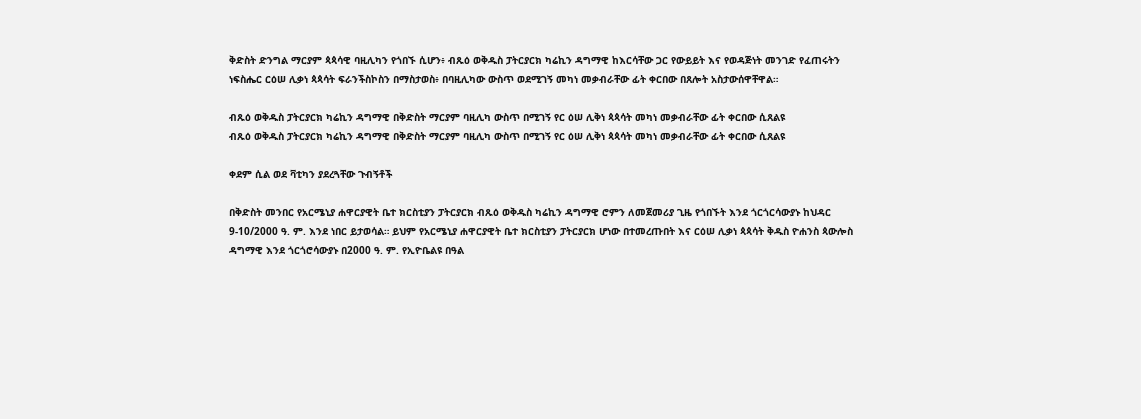ቅድስት ድንግል ማርያም ጳጳሳዊ ባዚሊካን የጎበኙ ሲሆን፥ ብጹዕ ወቅዱስ ፓትርያርክ ካሬኪን ዳግማዊ ከእርሳቸው ጋር የውይይት እና የወዳጅነት መንገድ የፈጠሩትን ነፍስሔር ርዕሠ ሊቃነ ጳጳሳት ፍራንችስኮስን በማስታወስ፥ በባዚሊካው ውስጥ ወደሚገኝ መካነ መቃብራቸው ፊት ቀርበው በጸሎት አስታውሰዋቸዋል።

ብጹዕ ወቅዱስ ፓትርያርክ ካሬኪን ዳግማዊ በቅድስት ማርያም ባዚሊካ ውስጥ በሚገኝ የር ዕሠ ሊቅነ ጳጳሳት መካነ መቃብራቸው ፊት ቀርበው ሲጸልዩ
ብጹዕ ወቅዱስ ፓትርያርክ ካሬኪን ዳግማዊ በቅድስት ማርያም ባዚሊካ ውስጥ በሚገኝ የር ዕሠ ሊቅነ ጳጳሳት መካነ መቃብራቸው ፊት ቀርበው ሲጸልዩ

ቀደም ሲል ወደ ቫቲካን ያደረጓቸው ጉብኝቶች

በቅድስት መንበር የአርሜኒያ ሐዋርያዊት ቤተ ክርስቲያን ፓትርያርክ ብጹዕ ወቅዱስ ካሬኪን ዳግማዊ ሮምን ለመጀመሪያ ጊዜ የጎበኙት እንደ ጎርጎርሳውያኑ ከህዳር 9-10/2000 ዓ. ም. እንደ ነበር ይታወሳል። ይህም የአርሜኒያ ሐዋርያዊት ቤተ ክርስቲያን ፓትርያርክ ሆነው በተመረጡበት እና ርዕሠ ሊቃነ ጳጳሳት ቅዱስ ዮሐንስ ጳውሎስ ዳግማዊ እንደ ጎርጎሮሳውያኑ በ2000 ዓ. ም. የኢዮቤልዩ በዓል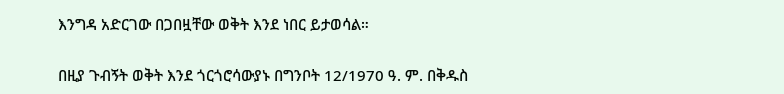እንግዳ አድርገው በጋበዟቸው ወቅት እንደ ነበር ይታወሳል።

በዚያ ጉብኝት ወቅት እንደ ጎርጎሮሳውያኑ በግንቦት 12/1970 ዓ. ም. በቅዱስ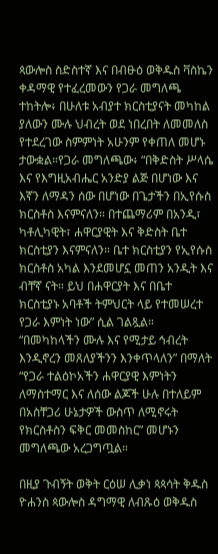ጳውሎስ ስድስተኛ እና በብፁዕ ወቅዱስ ቫስኬን ቀዳማዊ የተፈረመውን የጋራ መግለጫ ተከትሎ፥ በሁለቱ አብያተ ክርስቲያናት መካከል ያለውን ሙሉ ህብረት ወደ ነበረበት ለመመለስ የተደረገው ስምምነት አሁንም የቀጠለ መሆኑ ታውቋል።የጋራ መግለጫው፥ “በቅድስት ሥላሴ እና የእግዚአብሔር አንድያ ልጅ በሆነው እና እኛን ለማዳን ሰው በሆነው በጌታችን በኢየሱስ ክርስቶስ እናምናለን። በተጨማሪም በአንዲ፣ ካቶሊካዊት፣ ሐዋርያዊት እና ቅድስት ቤተ ክርስቲያን እናምናለን። ቤተ ክርስቲያን የኢየሱስ ክርስቶስ አካል እንደመሆኗ መጠን አንዲት እና ብቸኛ ናት። ይህ በሐዋርያት እና በቤተ ክርስቲያኑ አባቶች ትምህርት ላይ የተመሠረተ የጋራ እምነት ነው” ሲል ገልጿል። “በመካከላችን ሙሉ እና የሚታይ ኅብረት እንዲኖረን መጸለያችንን እንቀጥላለን” በማለት “የጋራ ተልዕኮአችን ሐዋርያዊ እምነትን ለማስተማር እና ለሰው ልጆች ሁሉ በተለይም በአስቸጋሪ ሁኔታዎች ውስጥ ለሚኖሩት የክርስቶስን ፍቅር መመስከር” መሆኑን መግለጫው አረጋግጧል።

በዚያ ጉብኝት ወቅት ርዕሠ ሊቃነ ጳጳሳት ቅዱስ ዮሐንስ ጳውሎስ ዳግማዊ ለብጹዕ ወቅዱስ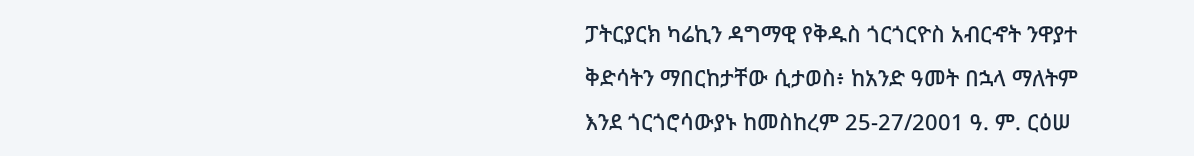ፓትርያርክ ካሬኪን ዳግማዊ የቅዱስ ጎርጎርዮስ አብርኆት ንዋያተ ቅድሳትን ማበርከታቸው ሲታወስ፥ ከአንድ ዓመት በኋላ ማለትም እንደ ጎርጎሮሳውያኑ ከመስከረም 25-27/2001 ዓ. ም. ርዕሠ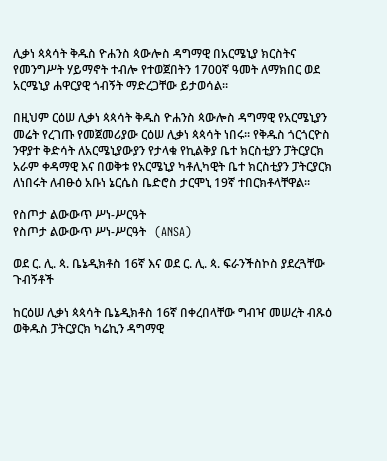ሊቃነ ጳጳሳት ቅዱስ ዮሐንስ ጳውሎስ ዳግማዊ በአርሜኒያ ክርስትና የመንግሥት ሃይማኖት ተብሎ የተወጀበትን 1700ኛ ዓመት ለማክበር ወደ አርሜኒያ ሐዋርያዊ ጎብኝት ማድረጋቸው ይታወሳል።

በዚህም ርዕሠ ሊቃነ ጳጳሳት ቅዱስ ዮሐንስ ጳውሎስ ዳግማዊ የአርሜኒያን መሬት የረገጡ የመጀመሪያው ርዕሠ ሊቃነ ጳጳሳት ነበሩ። የቅዱስ ጎርጎርዮስ ንዋያተ ቅድሳት ለአርሜኒያውያን የታላቁ የኪልቅያ ቤተ ክርስቲያን ፓትርያርክ አራም ቀዳማዊ እና በወቅቱ የአርሜኒያ ካቶሊካዊት ቤተ ክርስቲያን ፓትርያርክ ለነበሩት ለብፁዕ አቡነ ኔርሴስ ቤድሮስ ታርሞኒ 19ኛ ተበርክቶላቸዋል።

የስጦታ ልውውጥ ሥነ-ሥርዓት
የስጦታ ልውውጥ ሥነ-ሥርዓት   (ANSA)

ወደ ር. ሊ. ጳ. ቤኔዲክቶስ 16ኛ እና ወደ ር. ሊ. ጳ. ፍራንችስኮስ ያደረጓቸው ጉብኝቶች

ከርዕሠ ሊቃነ ጳጳሳት ቤኔዲክቶስ 16ኛ በቀረበላቸው ግብዣ መሠረት ብጹዕ ወቅዱስ ፓትርያርክ ካሬኪን ዳግማዊ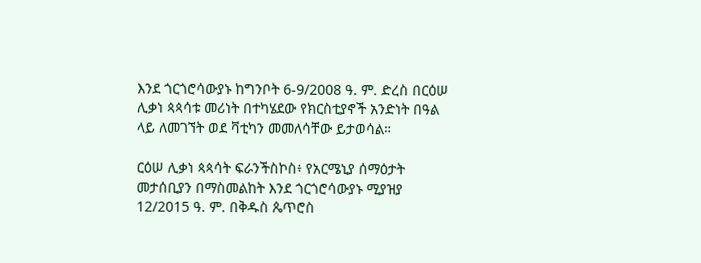እንደ ጎርጎሮሳውያኑ ከግንቦት 6-9/2008 ዓ. ም. ድረስ በርዕሠ ሊቃነ ጳጳሳቱ መሪነት በተካሄደው የክርስቲያኖች አንድነት በዓል ላይ ለመገኘት ወደ ቫቲካን መመለሳቸው ይታወሳል።

ርዕሠ ሊቃነ ጳጳሳት ፍራንችስኮስ፥ የአርሜኒያ ሰማዕታት መታሰቢያን በማስመልከት እንደ ጎርጎሮሳውያኑ ሚያዝያ 12/2015 ዓ. ም. በቅዱስ ጴጥሮስ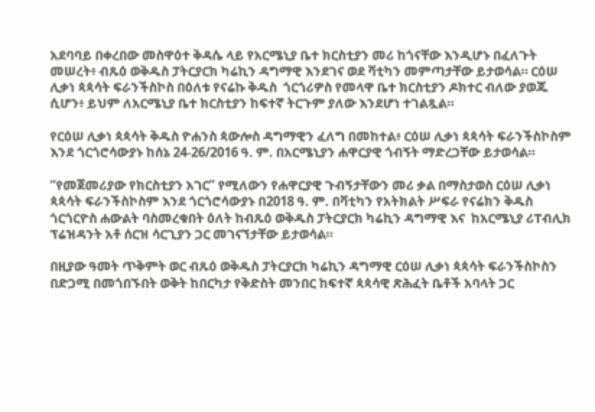አደባባይ በቀረበው መስዋዕተ ቅዳሴ ላይ የአርሜኒያ ቤተ ክርስቲያን መሪ ከጎናቸው እንዲሆኑ በፈለጉት መሠረት፥ ብጹዕ ወቅዱስ ፓትርያርክ ካሬኪን ዳግማዊ እንደገና ወደ ቫቲካን መምጣታቸው ይታወሳል። ርዕሠ ሊቃነ ጳጳሳት ፍራንችስኮስ በዕለቱ የናሬኩ ቅዱስ  ጎርጎሪዎስ የመላዋ ቤተ ክርስቲያን ዶክተር ብለው ያወጁ ሲሆን፥ ይህም ለአርሜኒያ ቤተ ክርስቲያን ከፍተኛ ትርጉም ያለው እንደሆነ ተገልጿል።

የርዕሠ ሊቃነ ጳጳሳት ቅዱስ ዮሐንስ ጳውሎስ ዳግማዊን ፈለግ በመከተል፥ ርዕሠ ሊቃነ ጳጳሳት ፍራንችስኮስም እንደ ጎርጎሮሳውያኑ ከሰኔ 24-26/2016 ዓ. ም. በአርሜኒያን ሐዋርያዊ ጎብኝት ማድረጋቸው ይታወሳል።

“የመጀመሪያው የክርስቲያን አገር” የሚለውን የሐዋርያዊ ጉብኝታቸውን መሪ ቃል በማስታወስ ርዕሠ ሊቃነ ጳጳሳት ፍራንችስኮስም እንደ ጎርጎሮሳውያኑ በ2018 ዓ. ም. በቫቲካን የአትክልት ሥፍራ የናሬክን ቅዱስ ጎርጎርዮስ ሐውልት ባስመረቁበት ዕለት ከብጹዕ ወቅዱስ ፓትርያርክ ካሬኪን ዳግማዊ እና  ከአርሜኒያ ሪፐብሊክ ፕሬዝዳንት አቶ ሰርዝ ሳርጊያን ጋር መገናኘታቸው ይታወሳል።

በዚያው ዓመት ጥቅምት ወር ብጹዕ ወቅዱስ ፓትርያርክ ካሬኪን ዳግማዊ ርዕሠ ሊቃነ ጳጳሳት ፍራንችስኮስን በድጋሚ በመጎበኙበት ወቅት ከበርካታ የቅድስት መንበር ከፍተኛ ጳጳሳዊ ጽሕፈት ቤቶች አባላት ጋር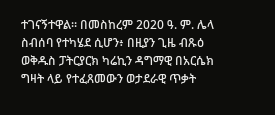ተገናኝተዋል። በመስከረም 2020 ዓ. ም. ሌላ ስብሰባ የተካሄደ ሲሆን፥ በዚያን ጊዜ ብጹዕ ወቅዱስ ፓትርያርክ ካሬኪን ዳግማዊ በአርሴክ ግዛት ላይ የተፈጸመውን ወታደራዊ ጥቃት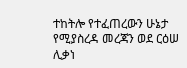ተከትሎ የተፈጠረውን ሁኔታ የሚያስረዳ መረጃን ወደ ርዕሠ ሊቃነ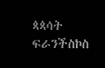ጳጳሳት ፍራንችስኮስ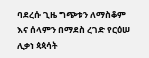ባደረሱ ጊዜ ግጭቱን ለማስቆም እና ሰላምን በማደስ ረገድ የርዕሠ ሊቃነ ጳጳሳት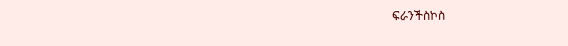ፍራንችስኮስ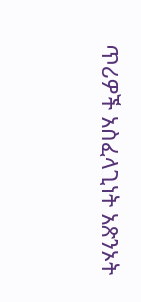ጥሪዎች አስፈላጊነት አጽንኦት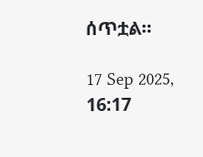ሰጥቷል።

17 Sep 2025, 16:17